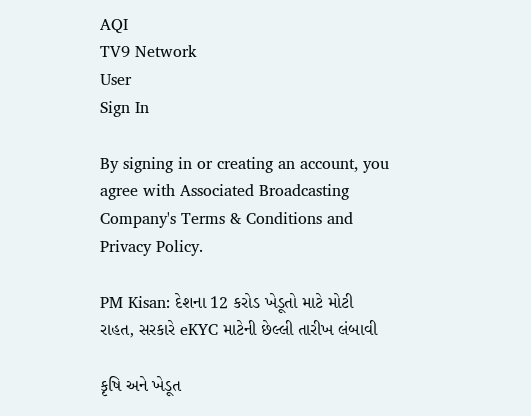AQI
TV9 Network
User
Sign In

By signing in or creating an account, you agree with Associated Broadcasting Company's Terms & Conditions and Privacy Policy.

PM Kisan: દેશના 12 કરોડ ખેડૂતો માટે મોટી રાહત, સરકારે eKYC માટેની છેલ્લી તારીખ લંબાવી

કૃષિ અને ખેડૂત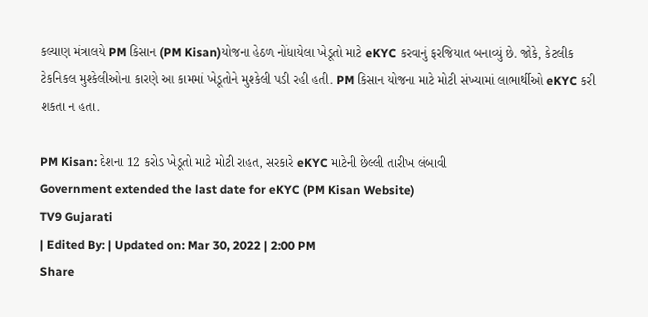કલ્યાણ મંત્રાલયે PM કિસાન (PM Kisan)યોજના હેઠળ નોંધાયેલા ખેડૂતો માટે eKYC કરવાનું ફરજિયાત બનાવ્યું છે. જોકે, કેટલીક ટેકનિકલ મુશ્કેલીઓના કારણે આ કામમાં ખેડૂતોને મુશ્કેલી પડી રહી હતી. PM કિસાન યોજના માટે મોટી સંખ્યામાં લાભાર્થીઓ eKYC કરી શકતા ન હતા.

PM Kisan: દેશના 12 કરોડ ખેડૂતો માટે મોટી રાહત, સરકારે eKYC માટેની છેલ્લી તારીખ લંબાવી
Government extended the last date for eKYC (PM Kisan Website)
TV9 Gujarati
| Edited By: | Updated on: Mar 30, 2022 | 2:00 PM
Share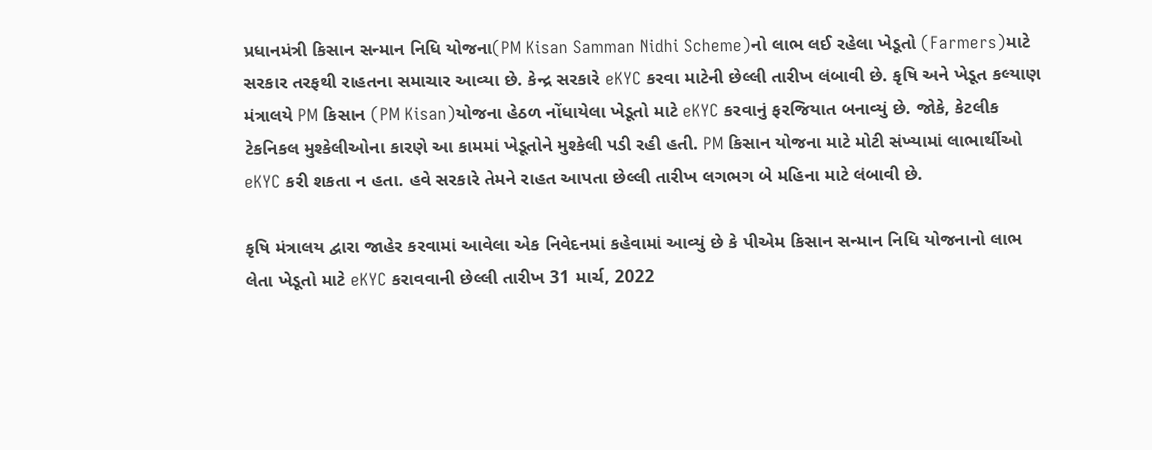પ્રધાનમંત્રી કિસાન સન્માન નિધિ યોજના(PM Kisan Samman Nidhi Scheme)નો લાભ લઈ રહેલા ખેડૂતો (Farmers)માટે સરકાર તરફથી રાહતના સમાચાર આવ્યા છે. કેન્દ્ર સરકારે eKYC કરવા માટેની છેલ્લી તારીખ લંબાવી છે. કૃષિ અને ખેડૂત કલ્યાણ મંત્રાલયે PM કિસાન (PM Kisan)યોજના હેઠળ નોંધાયેલા ખેડૂતો માટે eKYC કરવાનું ફરજિયાત બનાવ્યું છે. જોકે, કેટલીક ટેકનિકલ મુશ્કેલીઓના કારણે આ કામમાં ખેડૂતોને મુશ્કેલી પડી રહી હતી. PM કિસાન યોજના માટે મોટી સંખ્યામાં લાભાર્થીઓ eKYC કરી શકતા ન હતા. હવે સરકારે તેમને રાહત આપતા છેલ્લી તારીખ લગભગ બે મહિના માટે લંબાવી છે.

કૃષિ મંત્રાલય દ્વારા જાહેર કરવામાં આવેલા એક નિવેદનમાં કહેવામાં આવ્યું છે કે પીએમ કિસાન સન્માન નિધિ યોજનાનો લાભ લેતા ખેડૂતો માટે eKYC કરાવવાની છેલ્લી તારીખ 31 માર્ચ, 2022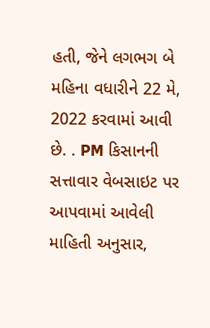હતી, જેને લગભગ બે મહિના વધારીને 22 મે, 2022 કરવામાં આવી છે. . PM કિસાનની સત્તાવાર વેબસાઇટ પર આપવામાં આવેલી માહિતી અનુસાર,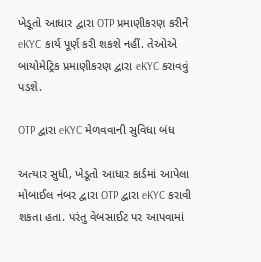ખેડૂતો આધાર દ્વારા OTP પ્રમાણીકરણ કરીને eKYC કાર્ય પૂર્ણ કરી શકશે નહીં. તેઓએ બાયોમેટ્રિક પ્રમાણીકરણ દ્વારા eKYC કરાવવું પડશે.

OTP દ્વારા eKYC મેળવવાની સુવિધા બંધ

અત્યાર સુધી, ખેડૂતો આધાર કાર્ડમાં આપેલા મોબાઈલ નંબર દ્વારા OTP દ્વારા eKYC કરાવી શકતા હતા. પરંતુ વેબસાઈટ પર આપવામાં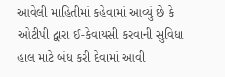આવેલી માહિતીમાં કહેવામાં આવ્યું છે કે ઓટીપી દ્વારા ઈ-કેવાયસી કરવાની સુવિધા હાલ માટે બંધ કરી દેવામાં આવી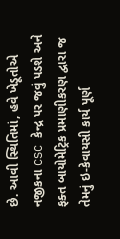છે. આવી સ્થિતિમાં, હવે ખેડૂતોએ નજીકના CSC કેન્દ્ર પર જવું પડશે અને ફક્ત બાયોમેટ્રિક પ્રમાણીકરણ દ્વારા જ તેમનું ઇ-કેવાયસી કાર્ય પૂર્ણ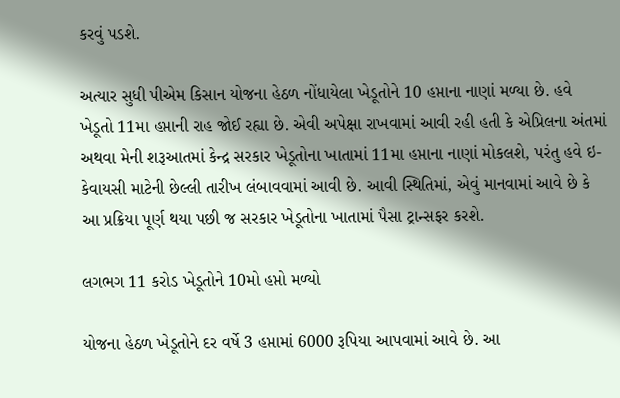કરવું પડશે.

અત્યાર સુધી પીએમ કિસાન યોજના હેઠળ નોંધાયેલા ખેડૂતોને 10 હપ્તાના નાણાં મળ્યા છે. હવે ખેડૂતો 11મા હપ્તાની રાહ જોઈ રહ્યા છે. એવી અપેક્ષા રાખવામાં આવી રહી હતી કે એપ્રિલના અંતમાં અથવા મેની શરૂઆતમાં કેન્દ્ર સરકાર ખેડૂતોના ખાતામાં 11મા હપ્તાના નાણાં મોકલશે, પરંતુ હવે ઇ-કેવાયસી માટેની છેલ્લી તારીખ લંબાવવામાં આવી છે. આવી સ્થિતિમાં, એવું માનવામાં આવે છે કે આ પ્રક્રિયા પૂર્ણ થયા પછી જ સરકાર ખેડૂતોના ખાતામાં પૈસા ટ્રાન્સફર કરશે.

લગભગ 11 કરોડ ખેડૂતોને 10મો હપ્તો મળ્યો

યોજના હેઠળ ખેડૂતોને દર વર્ષે 3 હપ્તામાં 6000 રૂપિયા આપવામાં આવે છે. આ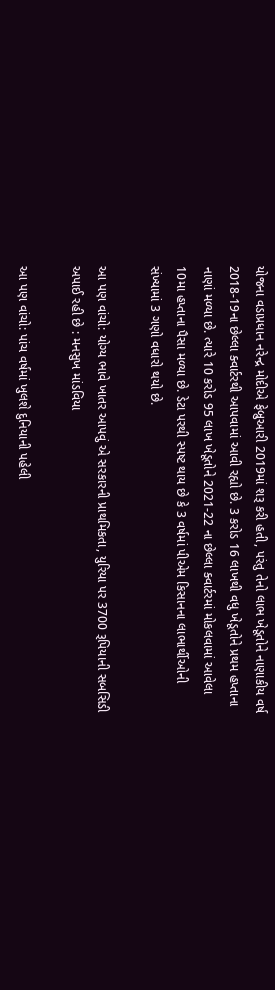યોજના વડાપ્રધાન નરેન્દ્ર મોદીએ ફેબ્રુઆરી 2019માં શરૂ કરી હતી, પરંતુ તેનો લાભ ખેડૂતોને નાણાકીય વર્ષ 2018-19ના છેલ્લા ક્વાર્ટરથી આપવામાં આવી રહ્યો છે. 3 કરોડ 16 લાખથી વધુ ખેડૂતોને પ્રથમ હપ્તાના નાણાં મળ્યા છે. ત્યારે 10 કરોડ 95 લાખ ખેડૂતોને 2021-22 ના છેલ્લા ક્વાર્ટરમાં મોકલવામાં આવેલા 10મા હપ્તાના પૈસા મળ્યા છે. ડેટા પરથી સ્પષ્ટ થાય છે કે 3 વર્ષમાં પીએમ કિસાનના લાભાર્થીઓની સંખ્યામાં 3 ગણો વધારો થયો છે.

આ પણ વાંચો: યોગ્ય ભાવે ખાતર આપવું એ સરકારની પ્રાથમિકતા, યુરિયા પર 3700 રૂપિયાની સબસિડી અપાઈ રહી છે : મનસુખ માંડવિયા

આ પણ વાંચો: પાંચ વર્ષમાં ખુલશે દુનિયાની પહેલી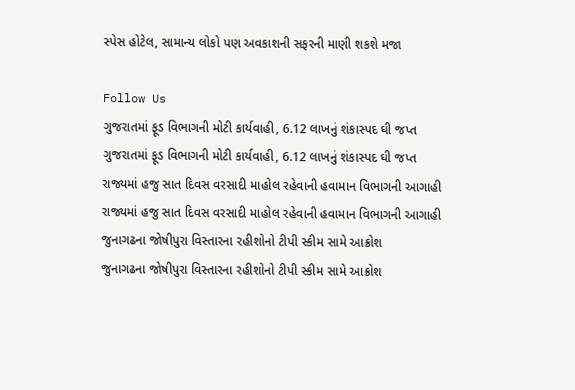સ્પેસ હોટેલ, સામાન્ય લોકો પણ અવકાશની સફરની માણી શકશે મજા

Follow Us
ગુજરાતમાં ફૂડ વિભાગની મોટી કાર્યવાહી, 6.12 લાખનું શંકાસ્પદ ઘી જપ્ત
ગુજરાતમાં ફૂડ વિભાગની મોટી કાર્યવાહી, 6.12 લાખનું શંકાસ્પદ ઘી જપ્ત
રાજ્યમાં હજુ સાત દિવસ વરસાદી માહોલ રહેવાની હવામાન વિભાગની આગાહી
રાજ્યમાં હજુ સાત દિવસ વરસાદી માહોલ રહેવાની હવામાન વિભાગની આગાહી
જુનાગઢના જોષીપુરા વિસ્તારના રહીશોનો ટીપી સ્કીમ સામે આક્રોશ
જુનાગઢના જોષીપુરા વિસ્તારના રહીશોનો ટીપી સ્કીમ સામે આક્રોશ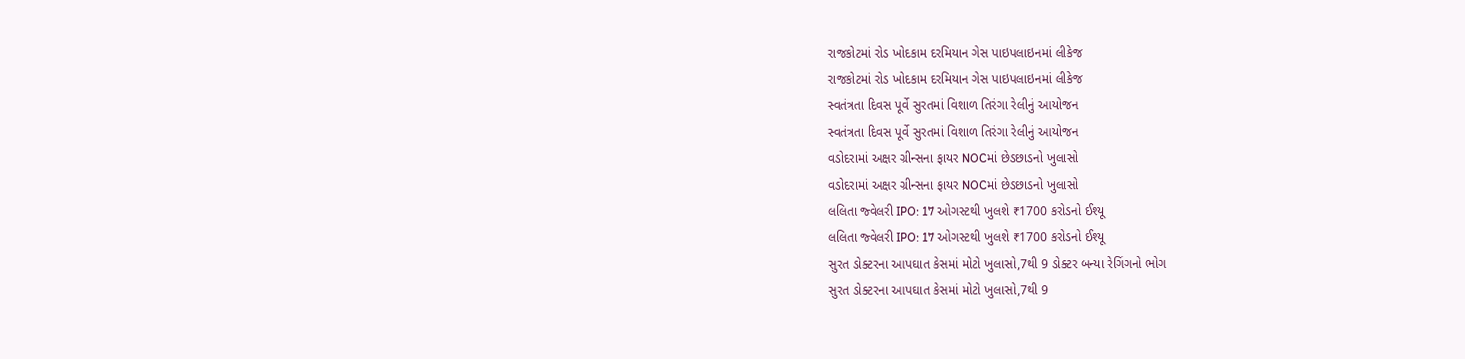રાજકોટમાં રોડ ખોદકામ દરમિયાન ગેસ પાઇપલાઇનમાં લીકેજ
રાજકોટમાં રોડ ખોદકામ દરમિયાન ગેસ પાઇપલાઇનમાં લીકેજ
સ્વતંત્રતા દિવસ પૂર્વે સુરતમાં વિશાળ તિરંગા રેલીનું આયોજન
સ્વતંત્રતા દિવસ પૂર્વે સુરતમાં વિશાળ તિરંગા રેલીનું આયોજન
વડોદરામાં અક્ષર ગ્રીન્સના ફાયર NOCમાં છેડછાડનો ખુલાસો
વડોદરામાં અક્ષર ગ્રીન્સના ફાયર NOCમાં છેડછાડનો ખુલાસો
લલિતા જ્વેલરી IPO: 17 ઓગસ્ટથી ખુલશે ₹1700 કરોડનો ઈશ્યૂ
લલિતા જ્વેલરી IPO: 17 ઓગસ્ટથી ખુલશે ₹1700 કરોડનો ઈશ્યૂ
સુરત ડોક્ટરના આપઘાત કેસમાં મોટો ખુલાસો,7થી 9 ડોક્ટર બન્યા રેગિંગનો ભોગ
સુરત ડોક્ટરના આપઘાત કેસમાં મોટો ખુલાસો,7થી 9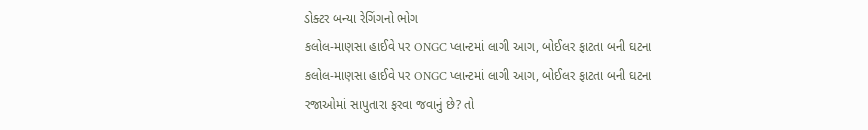ડોક્ટર બન્યા રેગિંગનો ભોગ
કલોલ-માણસા હાઈવે પર ONGC પ્લાન્ટમાં લાગી આગ, બોઈલર ફાટતા બની ઘટના
કલોલ-માણસા હાઈવે પર ONGC પ્લાન્ટમાં લાગી આગ, બોઈલર ફાટતા બની ઘટના
રજાઓમાં સાપુતારા ફરવા જવાનું છે? તો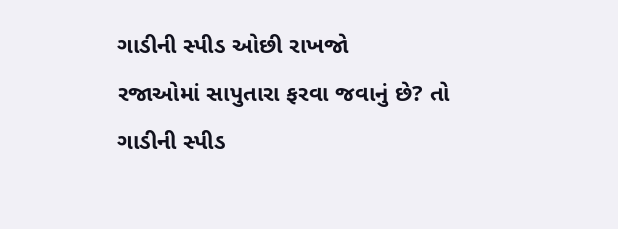ગાડીની સ્પીડ ઓછી રાખજો
રજાઓમાં સાપુતારા ફરવા જવાનું છે? તો ગાડીની સ્પીડ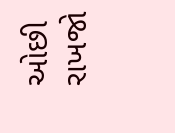ઓછી રાખજો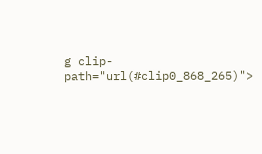g clip-path="url(#clip0_868_265)">